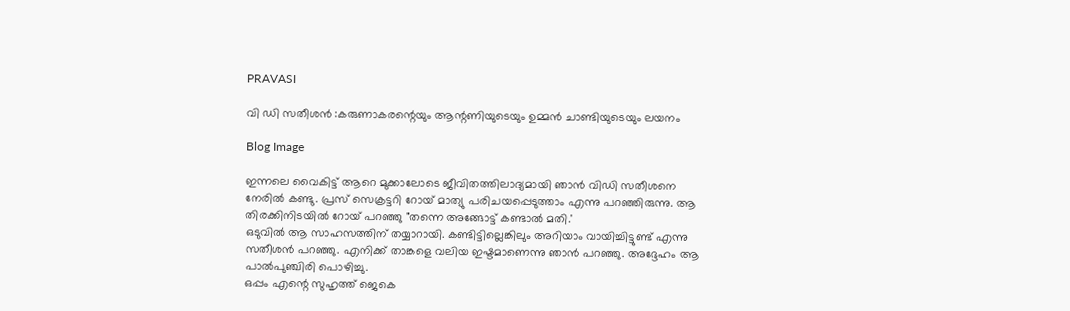PRAVASI

വി ഡി സതീശൻ :കരുണാകരന്റെയും ആന്റണിയുടെയും ഉമ്മൻ ചാണ്ടിയുടെയും ലയനം

Blog Image

ഇന്നലെ വൈകിട്ട് ആറെ മുക്കാലോടെ ജീവിതത്തിലാദ്യമായി ഞാൻ വിഡി സതീശനെ നേരിൽ കണ്ടു. പ്രസ് സെക്രട്ടറി റോയ് മാത്യു പരിചയപ്പെടുത്താം എന്നു പറഞ്ഞിരുന്നു. ആ തിരക്കിനിടയിൽ റോയ് പറഞ്ഞു "തന്നെ അങ്ങോട്ട്‌ കണ്ടാൽ മതി.'
ഒടുവിൽ ആ സാഹസത്തിന് തയ്യാറായി. കണ്ടിട്ടില്ലെങ്കിലും അറിയാം വായിച്ചിട്ടുണ്ട് എന്നു സതീശൻ പറഞ്ഞു. എനിക്ക് താങ്കളെ വലിയ ഇഷ്ടമാണെന്നു ഞാൻ പറഞ്ഞു. അദ്ദേഹം ആ പാൽപുഞ്ചിരി പൊഴിച്ചു.
ഒപ്പം എന്റെ സുഹൃത്ത് ജെകെ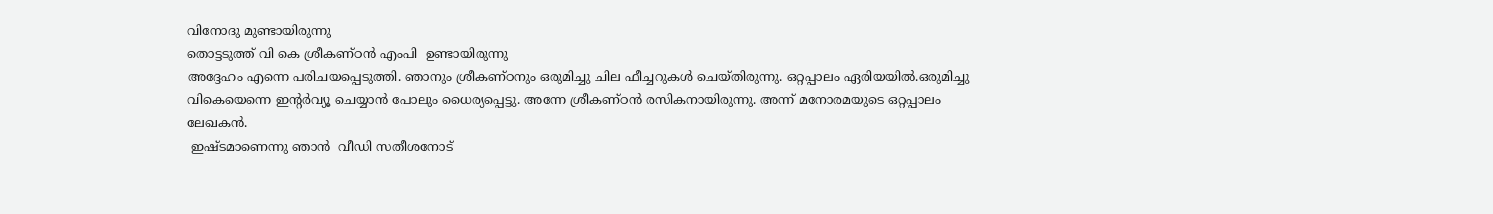വിനോദു മുണ്ടായിരുന്നു
തൊട്ടടുത്ത് വി കെ ശ്രീകണ്ഠൻ എംപി  ഉണ്ടായിരുന്നു
അദ്ദേഹം എന്നെ പരിചയപ്പെടുത്തി. ഞാനും ശ്രീകണ്ഠനും ഒരുമിച്ചു ചില ഫീച്ചറുകൾ ചെയ്തിരുന്നു. ഒറ്റപ്പാലം ഏരിയയിൽ.ഒരുമിച്ചു വികെയെന്നെ ഇന്റർവ്യൂ ചെയ്യാൻ പോലും ധൈര്യപ്പെട്ടു. അന്നേ ശ്രീകണ്ഠൻ രസികനായിരുന്നു. അന്ന് മനോരമയുടെ ഒറ്റപ്പാലം ലേഖകൻ.
 ഇഷ്ടമാണെന്നു ഞാൻ  വീഡി സതീശനോട്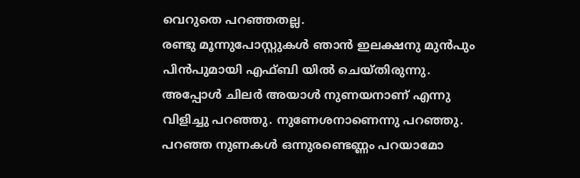വെറുതെ പറഞ്ഞതല്ല.
രണ്ടു മൂന്നുപോസ്റ്റുകൾ ഞാൻ ഇലക്ഷനു മുൻപും പിൻപുമായി എഫ്ബി യിൽ ചെയ്തിരുന്നു. അപ്പോൾ ചിലർ അയാൾ നുണയനാണ് എന്നു  വിളിച്ചു പറഞ്ഞു. നുണേശനാണെന്നു പറഞ്ഞു. പറഞ്ഞ നുണകൾ ഒന്നുരണ്ടെണ്ണം പറയാമോ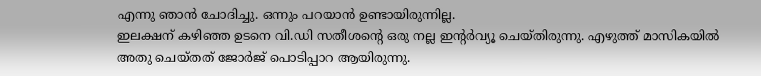എന്നു ഞാൻ ചോദിച്ചു. ഒന്നും പറയാൻ ഉണ്ടായിരുന്നില്ല.
ഇലക്ഷന് കഴിഞ്ഞ ഉടനെ വി.ഡി സതീശന്റെ ഒരു നല്ല ഇന്റർവ്യൂ ചെയ്തിരുന്നു. എഴുത്ത് മാസികയിൽ അതു ചെയ്തത് ജോർജ് പൊടിപ്പാറ ആയിരുന്നു.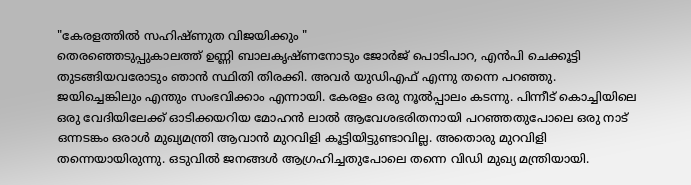"കേരളത്തിൽ സഹിഷ്ണുത വിജയിക്കും "
തെരഞ്ഞെടുപ്പുകാലത്ത് ഉണ്ണി ബാലകൃഷ്ണനോടും ജോർജ് പൊടിപാറ, എൻപി ചെക്കൂട്ടി തുടങ്ങിയവരോടും ഞാൻ സ്ഥിതി തിരക്കി. അവർ യുഡിഎഫ് എന്നു തന്നെ പറഞ്ഞു. ജയിച്ചെങ്കിലും എന്തും സംഭവിക്കാം എന്നായി. കേരളം ഒരു നൂൽപ്പാലം കടന്നു. പിന്നീട് കൊച്ചിയിലെ ഒരു വേദിയിലേക്ക് ഓടിക്കയറിയ മോഹൻ ലാൽ ആവേശഭരിതനായി പറഞ്ഞതുപോലെ ഒരു നാട് ഒന്നടങ്കം ഒരാൾ മുഖ്യമന്ത്രി ആവാൻ മുറവിളി കൂട്ടിയിട്ടുണ്ടാവില്ല. അതൊരു മുറവിളി തന്നെയായിരുന്നു. ഒടുവിൽ ജനങ്ങൾ ആഗ്രഹിച്ചതുപോലെ തന്നെ വിഡി മുഖ്യ മന്ത്രിയായി.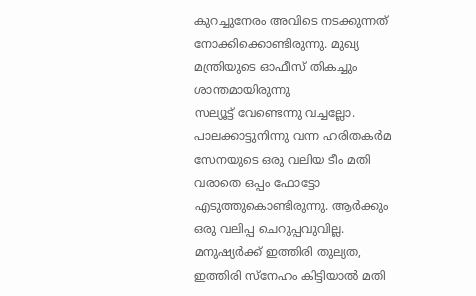കുറച്ചുനേരം അവിടെ നടക്കുന്നത് നോക്കിക്കൊണ്ടിരുന്നു. മുഖ്യ മന്ത്രിയുടെ ഓഫീസ് തികച്ചും ശാന്തമായിരുന്നു
സല്യൂട്ട് വേണ്ടെന്നു വച്ചല്ലോ. പാലക്കാട്ടുനിന്നു വന്ന ഹരിതകർമ സേനയുടെ ഒരു വലിയ ടീം മതി വരാതെ ഒപ്പം ഫോട്ടോ എടുത്തുകൊണ്ടിരുന്നു. ആർക്കും ഒരു വലിപ്പ ചെറുപ്പവുവില്ല. മനുഷ്യർക്ക്‌ ഇത്തിരി തുല്യത, ഇത്തിരി സ്നേഹം കിട്ടിയാൽ മതി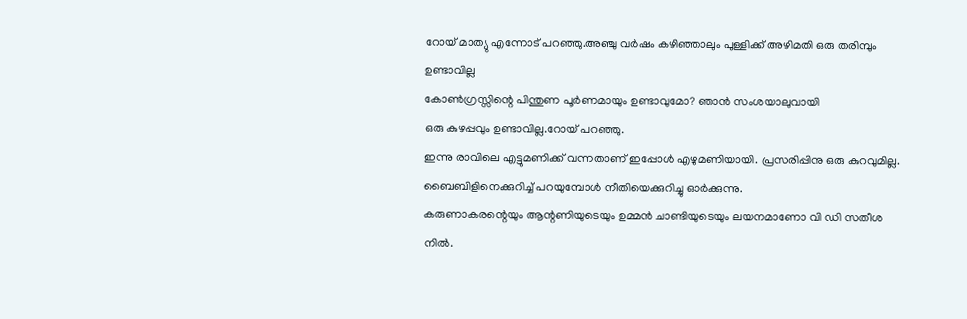റോയ് മാത്യു എന്നോട് പറഞ്ഞു.അഞ്ചു വർഷം കഴിഞ്ഞാലും പുള്ളിക്ക് അഴിമതി ഒരു തരിമ്പും ഉണ്ടാവില്ല
കോൺഗ്രസ്സിന്റെ പിന്തുണ പൂർണമായും ഉണ്ടാവുമോ? ഞാൻ സംശയാലുവായി
ഒരു കുഴപ്പവും ഉണ്ടാവില്ല.റോയ് പറഞ്ഞു.
ഇന്നു രാവിലെ എട്ടുമണിക്ക് വന്നതാണ് ഇപ്പോൾ എഴുമണിയായി. പ്രസരിപ്പിനു ഒരു കുറവുമില്ല. ബൈബിളിനെക്കുറിച്ച് പറയുമ്പോൾ നീതിയെക്കുറിച്ചു ഓർക്കുന്നു.
കരുണാകരന്റെയും ആന്റണിയുടെയും ഉമ്മൻ ചാണ്ടിയുടെയും ലയനമാണോ വി ഡി സതീശ നിൽ.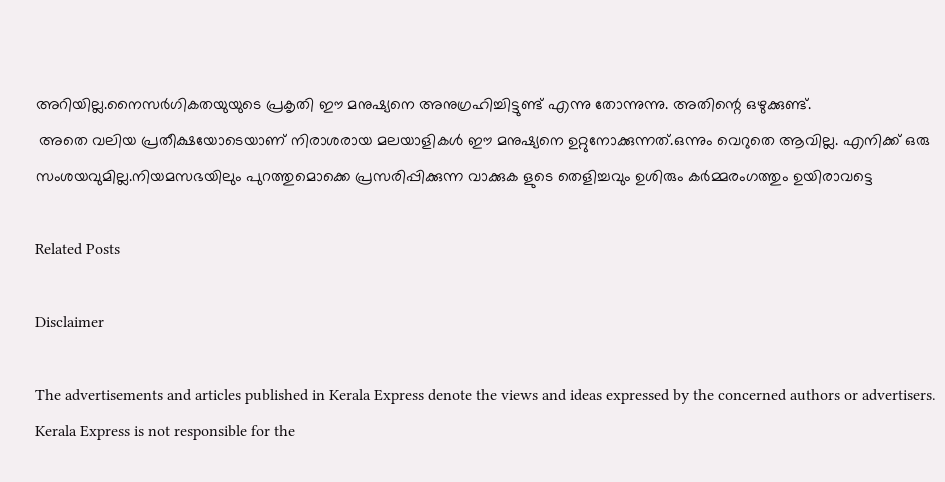അറിയില്ല.നൈസർഗികതയുയുടെ പ്രകൃതി ഈ മനുഷ്യനെ അനുഗ്രഹിച്ചിട്ടുണ്ട് എന്നു തോന്നുന്നു. അതിന്റെ ഒഴുക്കുണ്ട്.
 അതെ വലിയ പ്രതീക്ഷയോടെയാണ് നിരാശരായ മലയാളികൾ ഈ മനുഷ്യനെ ഉറ്റുനോക്കുന്നത്.ഒന്നും വെറുതെ ആവില്ല. എനിക്ക് ഒരു സംശയവുമില്ല.നിയമസഭയിലും പുറത്തുമൊക്കെ പ്രസരിപ്പിക്കുന്ന വാക്കുക ളുടെ തെളിച്ചവും ഉശിരും കർമ്മരംഗത്തും ഉയിരാവട്ടെ

Related Posts

Disclaimer

The advertisements and articles published in Kerala Express denote the views and ideas expressed by the concerned authors or advertisers. Kerala Express is not responsible for the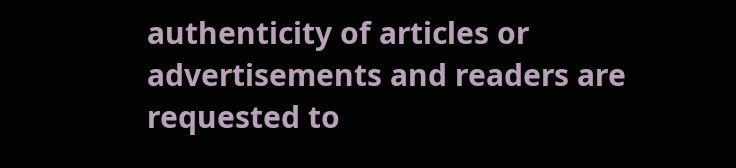authenticity of articles or advertisements and readers are requested to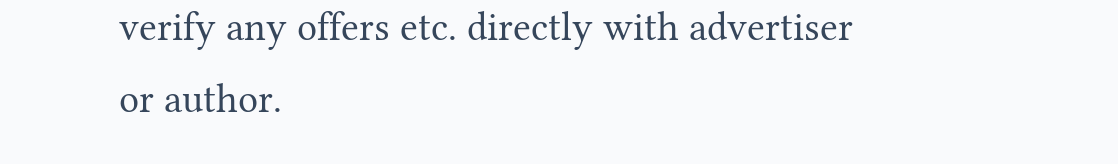verify any offers etc. directly with advertiser or author.